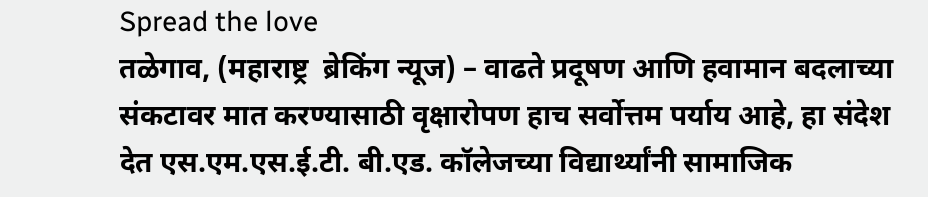Spread the love
तळेगाव, (महाराष्ट्र  ब्रेकिंग न्यूज) – वाढते प्रदूषण आणि हवामान बदलाच्या संकटावर मात करण्यासाठी वृक्षारोपण हाच सर्वोत्तम पर्याय आहे, हा संदेश देत एस.एम.एस.ई.टी. बी.एड. कॉलेजच्या विद्यार्थ्यांनी सामाजिक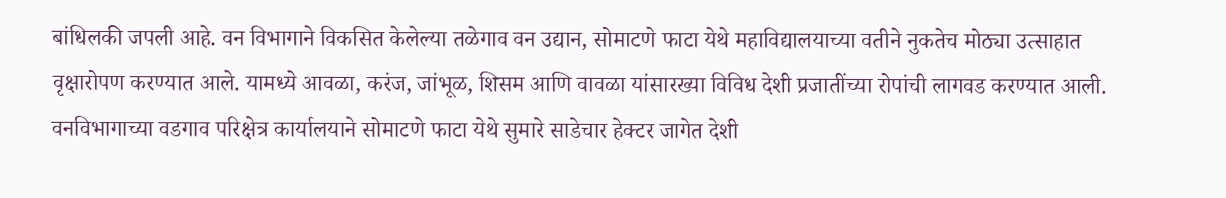बांधिलकी जपली आहे. वन विभागाने विकसित केलेल्या तळेगाव वन उद्यान, सोमाटणे फाटा येथे महाविद्यालयाच्या वतीने नुकतेच मोठ्या उत्साहात वृक्षारोपण करण्यात आले. यामध्ये आवळा, करंज, जांभूळ, शिसम आणि वावळा यांसारख्या विविध देशी प्रजातींच्या रोपांची लागवड करण्यात आली.
वनविभागाच्या वडगाव परिक्षेत्र कार्यालयाने सोमाटणे फाटा येथे सुमारे साडेचार हेक्टर जागेत देशी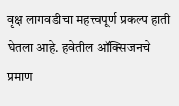वृक्ष लागवडीचा महत्त्वपूर्ण प्रकल्प हाती घेतला आहे. हवेतील ऑक्सिजनचे प्रमाण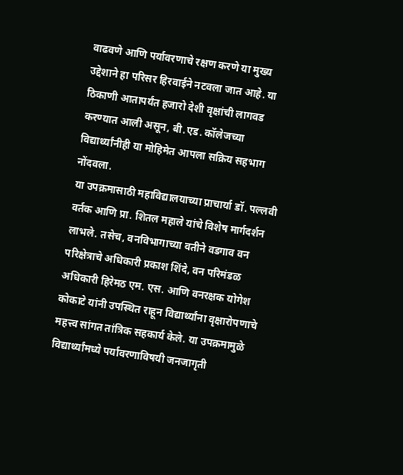वाढवणे आणि पर्यावरणाचे रक्षण करणे या मुख्य उद्देशाने हा परिसर हिरवाईने नटवला जात आहे. या ठिकाणी आतापर्यंत हजारो देशी वृक्षांची लागवड करण्यात आली असून, बी.एड. कॉलेजच्या विद्यार्थ्यांनीही या मोहिमेत आपला सक्रिय सहभाग नोंदवला.
या उपक्रमासाठी महाविद्यालयाच्या प्राचार्या डॉ. पल्लवी वर्तक आणि प्रा. शितल महाले यांचे विशेष मार्गदर्शन लाभले. तसेच, वनविभागाच्या वतीने वडगाव वन परिक्षेत्राचे अधिकारी प्रकाश शिंदे, वन परिमंडळ अधिकारी हिरेमठ एम. एस. आणि वनरक्षक योगेश कोकाटे यांनी उपस्थित राहून विद्यार्थ्यांना वृक्षारोपणाचे महत्त्व सांगत तांत्रिक सहकार्य केले. या उपक्रमामुळे विद्यार्थ्यांमध्ये पर्यावरणाविषयी जनजागृती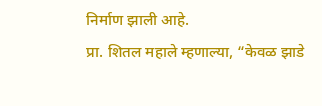निर्माण झाली आहे.
प्रा. शितल महाले म्हणाल्या, “केवळ झाडे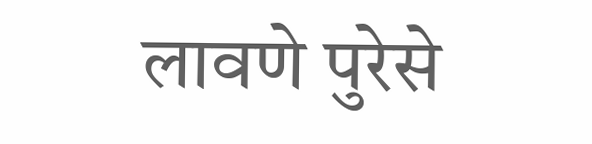लावणे पुरेसे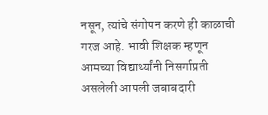नसून, त्यांचे संगोपन करणे ही काळाची गरज आहे. भावी शिक्षक म्हणून आमच्या विद्यार्थ्यांनी निसर्गाप्रती असलेली आपली जबाबदारी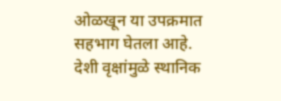ओळखून या उपक्रमात सहभाग घेतला आहे. देशी वृक्षांमुळे स्थानिक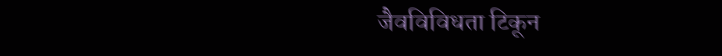जैवविविधता टिकून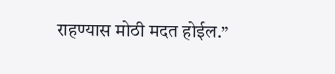राहण्यास मोठी मदत होईल.”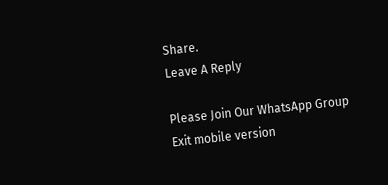Share.
Leave A Reply

Please Join Our WhatsApp Group
Exit mobile version